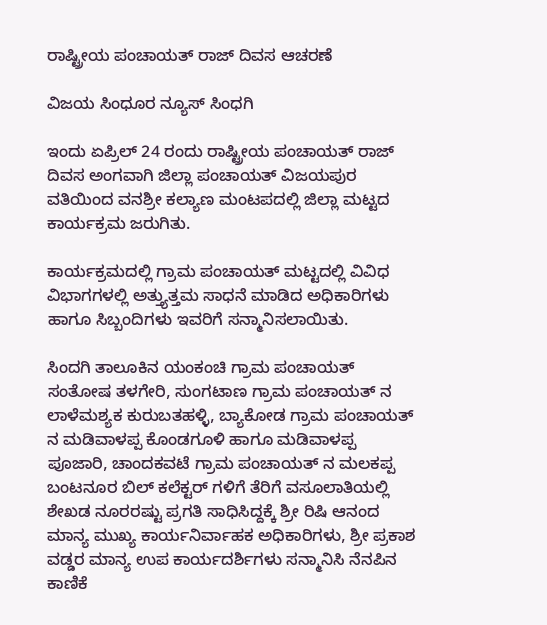ರಾಷ್ಟ್ರೀಯ ಪಂಚಾಯತ್ ರಾಜ್ ದಿವಸ ಆಚರಣೆ

ವಿಜಯ ಸಿಂಧೂರ ನ್ಯೂಸ್ ಸಿಂಧಗಿ

ಇಂದು ಏಪ್ರಿಲ್ 24 ರಂದು ರಾಷ್ಟ್ರೀಯ ಪಂಚಾಯತ್ ರಾಜ್ ದಿವಸ ಅಂಗವಾಗಿ ಜಿಲ್ಲಾ ಪಂಚಾಯತ್ ವಿಜಯಪುರ ವತಿಯಿಂದ ವನಶ್ರೀ ಕಲ್ಯಾಣ ಮಂಟಪದಲ್ಲಿ ಜಿಲ್ಲಾ ಮಟ್ಟದ ಕಾರ್ಯಕ್ರಮ ಜರುಗಿತು.

ಕಾರ್ಯಕ್ರಮದಲ್ಲಿ ಗ್ರಾಮ ಪಂಚಾಯತ್ ಮಟ್ಟದಲ್ಲಿ ವಿವಿಧ ವಿಭಾಗಗಳಲ್ಲಿ ಅತ್ತ್ಯುತ್ತಮ ಸಾಧನೆ ಮಾಡಿದ ಅಧಿಕಾರಿಗಳು ಹಾಗೂ ಸಿಬ್ಬಂದಿಗಳು ಇವರಿಗೆ ಸನ್ಮಾನಿಸಲಾಯಿತು.

ಸಿಂದಗಿ ತಾಲೂಕಿನ ಯಂಕಂಚಿ ಗ್ರಾಮ ಪಂಚಾಯತ್ ಸಂತೋಷ ತಳಗೇರಿ, ಸುಂಗಟಾಣ ಗ್ರಾಮ ಪಂಚಾಯತ್ ನ ಲಾಳೆಮಶ್ಯಕ ಕುರುಬತಹಳ್ಳಿ, ಬ್ಯಾಕೋಡ ಗ್ರಾಮ ಪಂಚಾಯತ್ ನ ಮಡಿವಾಳಪ್ಪ ಕೊಂಡಗೂಳಿ ಹಾಗೂ ಮಡಿವಾಳಪ್ಪ ಪೂಜಾರಿ, ಚಾಂದಕವಟೆ ಗ್ರಾಮ ಪಂಚಾಯತ್ ನ ಮಲಕಪ್ಪ ಬಂಟನೂರ ಬಿಲ್ ಕಲೆಕ್ಟರ್ ಗಳಿಗೆ ತೆರಿಗೆ ವಸೂಲಾತಿಯಲ್ಲಿ ಶೇಖಡ ನೂರರಷ್ಟು ಪ್ರಗತಿ ಸಾಧಿಸಿದ್ದಕ್ಕೆ ಶ್ರೀ ರಿಷಿ ಆನಂದ ಮಾನ್ಯ ಮುಖ್ಯ ಕಾರ್ಯನಿರ್ವಾಹಕ ಅಧಿಕಾರಿಗಳು, ಶ್ರೀ ಪ್ರಕಾಶ ವಡ್ಡರ ಮಾನ್ಯ ಉಪ ಕಾರ್ಯದರ್ಶಿಗಳು ಸನ್ಮಾನಿಸಿ ನೆನಪಿನ ಕಾಣಿಕೆ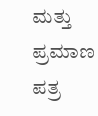ಮತ್ತು ಪ್ರಮಾಣ ಪತ್ರ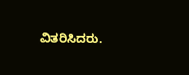ವಿತರಿಸಿದರು.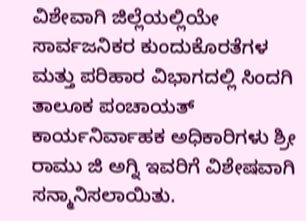ವಿಶೇವಾಗಿ ಜಿಲ್ಲೆಯಲ್ಲಿಯೇ ಸಾರ್ವಜನಿಕರ ಕುಂದುಕೊರತೆಗಳ ಮತ್ತು ಪರಿಹಾರ ವಿಭಾಗದಲ್ಲಿ ಸಿಂದಗಿ ತಾಲೂಕ ಪಂಚಾಯತ್ ಕಾರ್ಯನಿರ್ವಾಹಕ ಅಧಿಕಾರಿಗಳು ಶ್ರೀ ರಾಮು ಜಿ ಅಗ್ನಿ ಇವರಿಗೆ ವಿಶೇಷವಾಗಿ ಸನ್ಮಾನಿಸಲಾಯಿತು.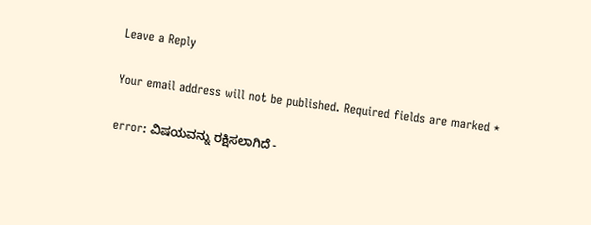Leave a Reply

Your email address will not be published. Required fields are marked *

error: ವಿಷಯವನ್ನು ರಕ್ಷಿಸಲಾಗಿದೆ -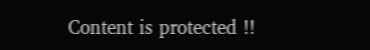Content is protected !!